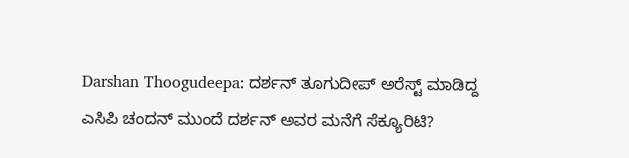Darshan Thoogudeepa: ದರ್ಶನ್ ತೂಗುದೀಪ್ ಅರೆಸ್ಟ್ ಮಾಡಿದ್ದ ಎಸಿಪಿ ಚಂದನ್ ಮುಂದೆ ದರ್ಶನ್ ಅವರ ಮನೆಗೆ ಸೆಕ್ಯೂರಿಟಿ?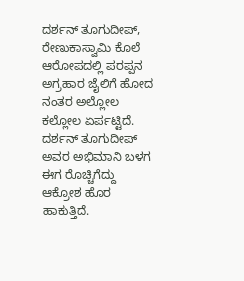ದರ್ಶನ್ ತೂಗುದೀಪ್, ರೇಣುಕಾಸ್ವಾಮಿ ಕೊಲೆ ಆರೋಪದಲ್ಲಿ ಪರಪ್ಪನ ಅಗ್ರಹಾರ ಜೈಲಿಗೆ ಹೋದ ನಂತರ ಅಲ್ಲೋಲ ಕಲ್ಲೋಲ ಏರ್ಪಟ್ಟಿದೆ. ದರ್ಶನ್ ತೂಗುದೀಪ್ ಅವರ ಅಭಿಮಾನಿ ಬಳಗ ಈಗ ರೊಚ್ಚಿಗೆದ್ದು ಆಕ್ರೋಶ ಹೊರ ಹಾಕುತ್ತಿದೆ.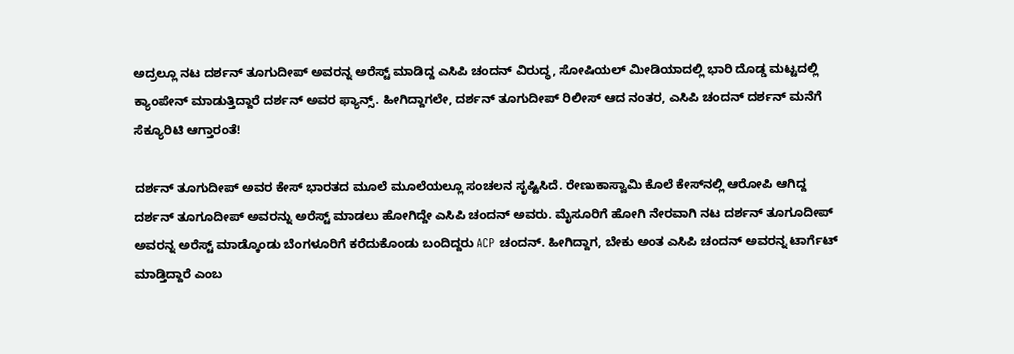ಅದ್ರಲ್ಲೂ ನಟ ದರ್ಶನ್ ತೂಗುದೀಪ್ ಅವರನ್ನ ಅರೆಸ್ಟ್ ಮಾಡಿದ್ದ ಎಸಿಪಿ ಚಂದನ್ ವಿರುದ್ಧ, ಸೋಷಿಯಲ್ ಮೀಡಿಯಾದಲ್ಲಿ ಭಾರಿ ದೊಡ್ಡ ಮಟ್ಟದಲ್ಲಿ ಕ್ಯಾಂಪೇನ್ ಮಾಡುತ್ತಿದ್ದಾರೆ ದರ್ಶನ್ ಅವರ ಫ್ಯಾನ್ಸ್. ಹೀಗಿದ್ದಾಗಲೇ, ದರ್ಶನ್ ತೂಗುದೀಪ್ ರಿಲೀಸ್ ಆದ ನಂತರ, ಎಸಿಪಿ ಚಂದನ್ ದರ್ಶನ್ ಮನೆಗೆ ಸೆಕ್ಯೂರಿಟಿ ಆಗ್ತಾರಂತೆ!

ದರ್ಶನ್ ತೂಗುದೀಪ್ ಅವರ ಕೇಸ್ ಭಾರತದ ಮೂಲೆ ಮೂಲೆಯಲ್ಲೂ ಸಂಚಲನ ಸೃಷ್ಟಿಸಿದೆ. ರೇಣುಕಾಸ್ವಾಮಿ ಕೊಲೆ ಕೇಸ್‌ನಲ್ಲಿ ಆರೋಪಿ ಆಗಿದ್ದ ದರ್ಶನ್ ತೂಗೂದೀಪ್ ಅವರನ್ನು ಅರೆಸ್ಟ್ ಮಾಡಲು ಹೋಗಿದ್ದೇ ಎಸಿಪಿ ಚಂದನ್ ಅವರು. ಮೈಸೂರಿಗೆ ಹೋಗಿ ನೇರವಾಗಿ ನಟ ದರ್ಶನ್ ತೂಗೂದೀಪ್ ಅವರನ್ನ ಅರೆಸ್ಟ್ ಮಾಡ್ಕೊಂಡು ಬೆಂಗಳೂರಿಗೆ ಕರೆದುಕೊಂಡು ಬಂದಿದ್ದರು ACP ಚಂದನ್. ಹೀಗಿದ್ದಾಗ, ಬೇಕು ಅಂತ ಎಸಿಪಿ ಚಂದನ್ ಅವರನ್ನ ಟಾರ್ಗೆಟ್ ಮಾಡ್ತಿದ್ದಾರೆ ಎಂಬ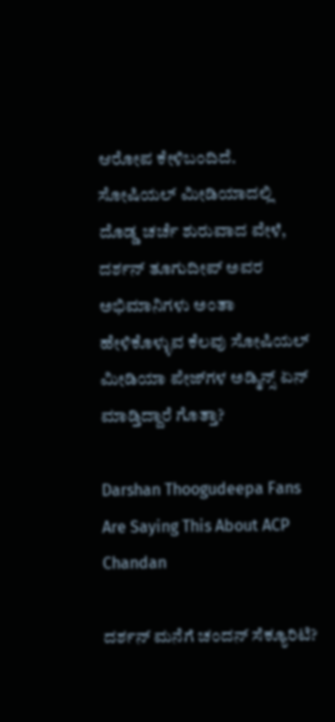ಆರೋಪ ಕೇಳಿಬಂದಿದೆ. ಸೋಷಿಯಲ್ ಮೀಡಿಯಾದಲ್ಲಿ ದೊಡ್ಡ ಚರ್ಚೆ ಶುರುವಾದ ವೇಳೆ, ದರ್ಶನ್ ತೂಗುದೀಪ್ ಅವರ ಅಭಿಮಾನಿಗಳು ಅಂತಾ ಹೇಳಿಕೊಳ್ಳುವ ಕೆಲವು ಸೋಷಿಯಲ್ ಮೀಡಿಯಾ ಪೇಜ್‌ಗಳ ಅಡ್ಮಿನ್ಸ್ ಏನ್ ಮಾಡ್ತಿದ್ದಾರೆ ಗೊತ್ತಾ?

Darshan Thoogudeepa Fans Are Saying This About ACP Chandan

ದರ್ಶನ್ ಮನೆಗೆ ಚಂದನ್ ಸೆಕ್ಯೂರಿಟಿ?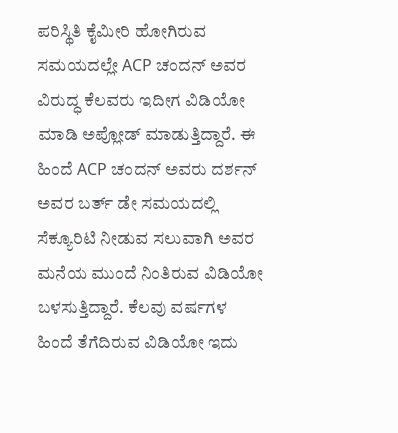ಪರಿಸ್ಥಿತಿ ಕೈಮೀರಿ ಹೋಗಿರುವ ಸಮಯದಲ್ಲೇ ACP ಚಂದನ್ ಅವರ ವಿರುದ್ಧ ಕೆಲವರು ಇದೀಗ ವಿಡಿಯೋ ಮಾಡಿ ಅಪ್ಲೋಡ್ ಮಾಡುತ್ತಿದ್ದಾರೆ. ಈ ಹಿಂದೆ ACP ಚಂದನ್ ಅವರು ದರ್ಶನ್ ಅವರ ಬರ್ತ್ ಡೇ ಸಮಯದಲ್ಲಿ ಸೆಕ್ಯೂರಿಟಿ ನೀಡುವ ಸಲುವಾಗಿ ಅವರ ಮನೆಯ ಮುಂದೆ ನಿಂತಿರುವ ವಿಡಿಯೋ ಬಳಸುತ್ತಿದ್ದಾರೆ. ಕೆಲವು ವರ್ಷಗಳ ಹಿಂದೆ ತೆಗೆದಿರುವ ವಿಡಿಯೋ ಇದು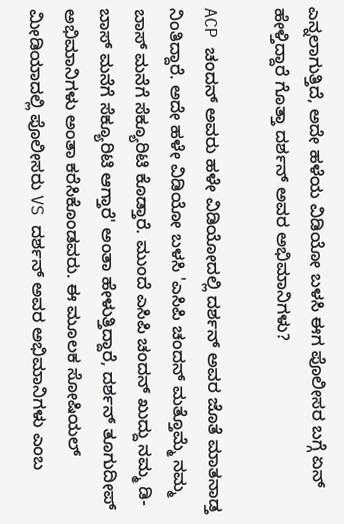ಎನ್ನಲಾಗುತ್ತಿದೆ, ಅದೇ ಹಳೆಯ ವಿಡಿಯೋ ಬಳಸಿ ಈಗ ಪೊಲೀಸರ ಬಗ್ಗೆ ಏನ್ ಹೇಳ್ತಿದ್ದಾರೆ ಗೊತ್ತಾ ದರ್ಶನ್ ಅವರ ಅಭಿಮಾನಿಗಳು?

ACP ಚಂದನ್ ಅವರು ಹಳೇ ವಿಡಿಯೋದಲ್ಲಿ ದರ್ಶನ್ ಅವರ ಜೊತೆ ಮಾತನಾಡ್ತ ನಿಂತಿದ್ದಾರೆ. ಅದೇ ಹಳೇ ವಿಡಿಯೋ ಬಳಸಿ 'ಎಸಿಪಿ ಚಂದನ್ ಮತ್ತೊಮ್ಮೆ ನಮ್ಮ ಬಾಸ್ ಮನೆಗೆ ಸೆಕ್ಯೂರಿಟಿ ಕೊಡ್ತಾರೆ. ಮುಂದೆ ಎಸಿಪಿ ಚಂದನ್ ಖುದ್ದು ನಮ್ಮ ಡಿ-ಬಾಸ್ ಮನೆಗೆ ಸೆಕ್ಯೂರಿಟಿ ಆಗ್ತಾರೆ' ಅಂತಾ ಹೇಳುತ್ತಿದ್ದಾರೆ, ದರ್ಶನ್ ತೂಗುದೀಪ್ ಅಭಿಮಾನಿಗಳು ಅಂತಾ ಕರೆಸಿಕೊಂಡವರು. ಈ ಮೂಲಕ ಸೋಷಿಯಲ್ ಮೀಡಿಯಾದಲ್ಲಿ ಪೊಲೀಸರು VS ದರ್ಶನ್ ಅವರ ಅಭಿಮಾನಿಗಳು ಎಂಬ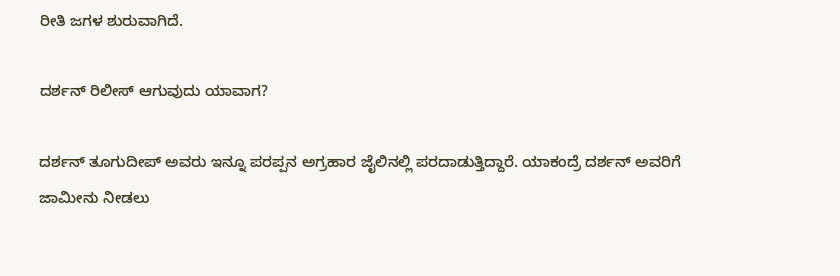ರೀತಿ ಜಗಳ ಶುರುವಾಗಿದೆ.

ದರ್ಶನ್ ರಿಲೀಸ್ ಆಗುವುದು ಯಾವಾಗ?

ದರ್ಶನ್ ತೂಗುದೀಪ್ ಅವರು ಇನ್ನೂ ಪರಪ್ಪನ ಅಗ್ರಹಾರ ಜೈಲಿನಲ್ಲಿ ಪರದಾಡುತ್ತಿದ್ದಾರೆ. ಯಾಕಂದ್ರೆ ದರ್ಶನ್ ಅವರಿಗೆ ಜಾಮೀನು ನೀಡಲು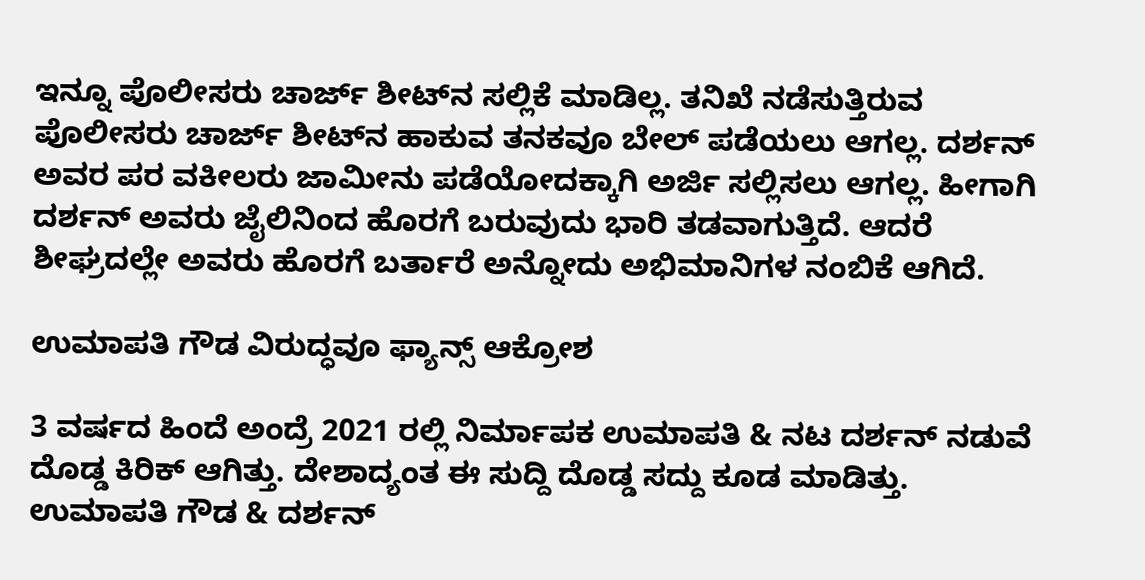ಇನ್ನೂ ಪೊಲೀಸರು ಚಾರ್ಜ್ ಶೀಟ್‌ನ ಸಲ್ಲಿಕೆ ಮಾಡಿಲ್ಲ. ತನಿಖೆ ನಡೆಸುತ್ತಿರುವ ಪೊಲೀಸರು ಚಾರ್ಜ್ ಶೀಟ್‌ನ ಹಾಕುವ ತನಕವೂ ಬೇಲ್ ಪಡೆಯಲು ಆಗಲ್ಲ. ದರ್ಶನ್ ಅವರ ಪರ ವಕೀಲರು ಜಾಮೀನು ಪಡೆಯೋದಕ್ಕಾಗಿ ಅರ್ಜಿ ಸಲ್ಲಿಸಲು ಆಗಲ್ಲ. ಹೀಗಾಗಿ ದರ್ಶನ್ ಅವರು ಜೈಲಿನಿಂದ ಹೊರಗೆ ಬರುವುದು ಭಾರಿ ತಡವಾಗುತ್ತಿದೆ. ಆದರೆ ಶೀಘ್ರದಲ್ಲೇ ಅವರು ಹೊರಗೆ ಬರ್ತಾರೆ ಅನ್ನೋದು ಅಭಿಮಾನಿಗಳ ನಂಬಿಕೆ ಆಗಿದೆ.

ಉಮಾಪತಿ ಗೌಡ ವಿರುದ್ಧವೂ ಫ್ಯಾನ್ಸ್ ಆಕ್ರೋಶ

3 ವರ್ಷದ ಹಿಂದೆ ಅಂದ್ರೆ 2021 ರಲ್ಲಿ ನಿರ್ಮಾಪಕ ಉಮಾಪತಿ & ನಟ ದರ್ಶನ್ ನಡುವೆ ದೊಡ್ಡ ಕಿರಿಕ್ ಆಗಿತ್ತು. ದೇಶಾದ್ಯಂತ ಈ ಸುದ್ದಿ ದೊಡ್ಡ ಸದ್ದು ಕೂಡ ಮಾಡಿತ್ತು. ಉಮಾಪತಿ ಗೌಡ & ದರ್ಶನ್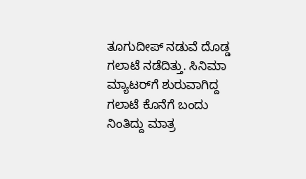ತೂಗುದೀಪ್ ನಡುವೆ ದೊಡ್ಡ ಗಲಾಟೆ ನಡೆದಿತ್ತು. ಸಿನಿಮಾ ಮ್ಯಾಟರ್‌ಗೆ ಶುರುವಾಗಿದ್ದ ಗಲಾಟೆ ಕೊನೆಗೆ ಬಂದು ನಿಂತಿದ್ದು ಮಾತ್ರ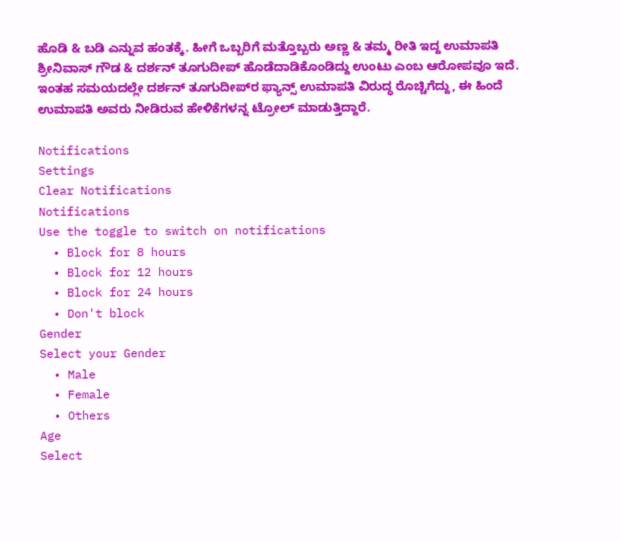ಹೊಡಿ & ಬಡಿ ಎನ್ನುವ ಹಂತಕ್ಕೆ. ಹೀಗೆ ಒಬ್ಬರಿಗೆ ಮತ್ತೊಬ್ಬರು ಅಣ್ಣ & ತಮ್ಮ ರೀತಿ ಇದ್ದ ಉಮಾಪತಿ ಶ್ರೀನಿವಾಸ್ ಗೌಡ & ದರ್ಶನ್ ತೂಗುದೀಪ್ ಹೊಡೆದಾಡಿಕೊಂಡಿದ್ದು ಉಂಟು ಎಂಬ ಆರೋಪವೂ ಇದೆ. ಇಂತಹ ಸಮಯದಲ್ಲೇ ದರ್ಶನ್ ತೂಗುದೀಪ್‌ರ ಫ್ಯಾನ್ಸ್ ಉಮಾಪತಿ ವಿರುದ್ಧ ರೊಚ್ಚಿಗೆದ್ದು, ಈ ಹಿಂದೆ ಉಮಾಪತಿ ಅವರು ನೀಡಿರುವ ಹೇಳಿಕೆಗಳನ್ನ ಟ್ರೋಲ್ ಮಾಡುತ್ತಿದ್ದಾರೆ.

Notifications
Settings
Clear Notifications
Notifications
Use the toggle to switch on notifications
  • Block for 8 hours
  • Block for 12 hours
  • Block for 24 hours
  • Don't block
Gender
Select your Gender
  • Male
  • Female
  • Others
Age
Select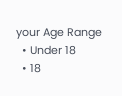your Age Range
  • Under 18
  • 18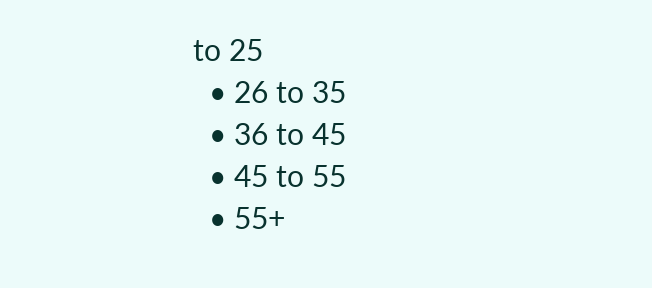to 25
  • 26 to 35
  • 36 to 45
  • 45 to 55
  • 55+